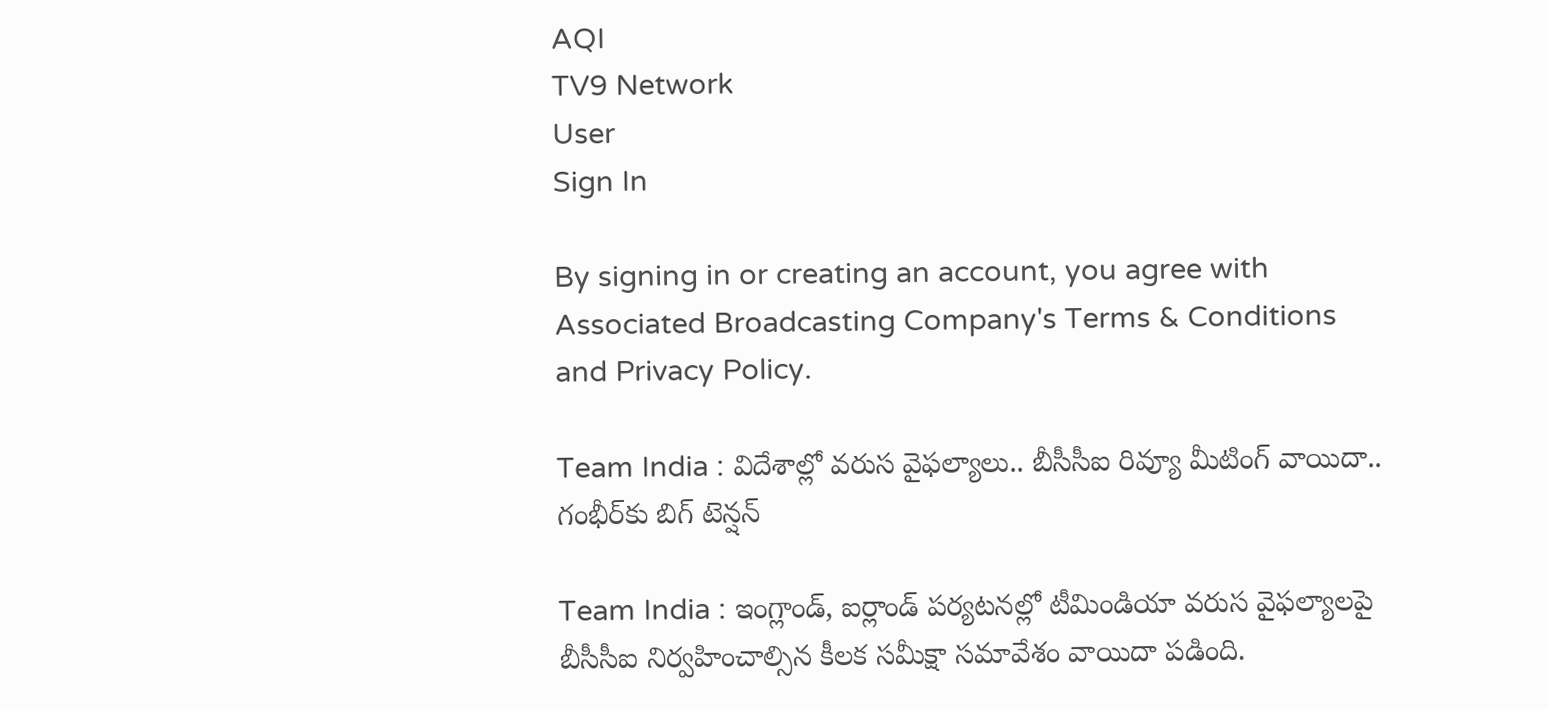AQI
TV9 Network
User
Sign In

By signing in or creating an account, you agree with Associated Broadcasting Company's Terms & Conditions and Privacy Policy.

Team India : విదేశాల్లో వరుస వైఫల్యాలు.. బీసీసీఐ రివ్యూ మీటింగ్ వాయిదా.. గంభీర్‌కు బిగ్ టెన్షన్

Team India : ఇంగ్లాండ్, ఐర్లాండ్ పర్యటనల్లో టీమిండియా వరుస వైఫల్యాలపై బీసీసీఐ నిర్వహించాల్సిన కీలక సమీక్షా సమావేశం వాయిదా పడింది.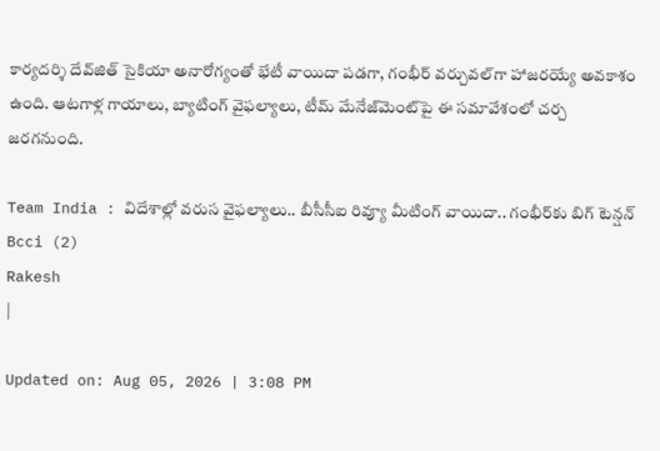కార్యదర్శి దేవ్‌జిత్ సైకియా అనారోగ్యంతో భేటీ వాయిదా పడగా, గంభీర్ వర్చువల్‌గా హాజరయ్యే అవకాశం ఉంది. ఆటగాళ్ల గాయాలు, బ్యాటింగ్ వైఫల్యాలు, టీమ్ మేనేజ్‌మెంట్‌పై ఈ సమావేశంలో చర్చ జరగనుంది.

Team India : విదేశాల్లో వరుస వైఫల్యాలు.. బీసీసీఐ రివ్యూ మీటింగ్ వాయిదా.. గంభీర్‌కు బిగ్ టెన్షన్
Bcci (2)
Rakesh
|

Updated on: Aug 05, 2026 | 3:08 PM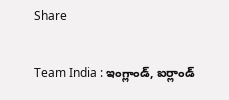Share

Team India : ఇంగ్లాండ్, ఐర్లాండ్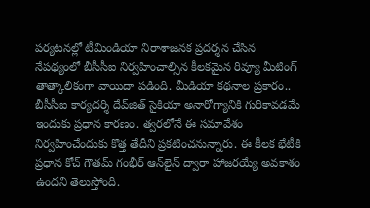పర్యటనల్లో టీమిండియా నిరాశాజనక ప్రదర్శన చేసిన నేపథ్యంలో బీసీసీఐ నిర్వహించాల్సిన కీలకమైన రివ్యూ మీటింగ్ తాత్కాలికంగా వాయిదా పడింది. మీడియా కథనాల ప్రకారం.. బీసీసీఐ కార్యదర్శి దేవ్‌జిత్ సైకియా అనారోగ్యానికి గురికావడమే ఇందుకు ప్రధాన కారణం. త్వరలోనే ఈ సమావేశం నిర్వహించేందుకు కొత్త తేదీని ప్రకటించనున్నారు. ఈ కీలక భేటీకి ప్రధాన కోచ్ గౌతమ్ గంభీర్ ఆన్‌లైన్ ద్వారా హాజరయ్యే అవకాశం ఉందని తెలుస్తోంది.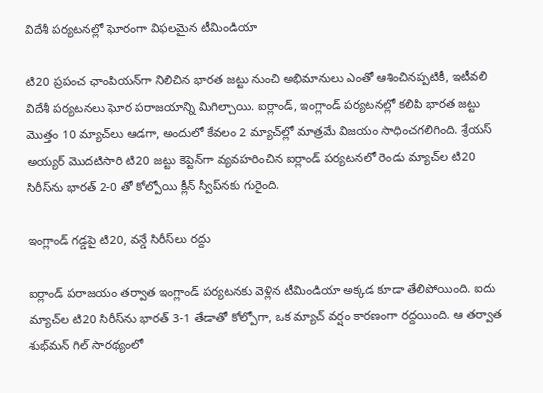విదేశీ పర్యటనల్లో ఘోరంగా విఫలమైన టీమిండియా

టి20 ప్రపంచ ఛాంపియన్‌గా నిలిచిన భారత జట్టు నుంచి అభిమానులు ఎంతో ఆశించినప్పటికీ, ఇటీవలి విదేశీ పర్యటనలు ఘోర పరాజయాన్ని మిగిల్చాయి. ఐర్లాండ్, ఇంగ్లాండ్ పర్యటనల్లో కలిపి భారత జట్టు మొత్తం 10 మ్యాచ్‌లు ఆడగా, అందులో కేవలం 2 మ్యాచ్‌ల్లో మాత్రమే విజయం సాధించగలిగింది. శ్రేయస్ అయ్యర్ మొదటిసారి టి20 జట్టు కెప్టెన్‌గా వ్యవహరించిన ఐర్లాండ్ పర్యటనలో రెండు మ్యాచ్‌ల టి20 సిరీస్‌ను భారత్ 2-0 తో కోల్పోయి క్లీన్ స్వీప్‌నకు గురైంది.

ఇంగ్లాండ్ గడ్డపై టి20, వన్డే సిరీస్‌లు రద్దు

ఐర్లాండ్ పరాజయం తర్వాత ఇంగ్లాండ్ పర్యటనకు వెళ్లిన టీమిండియా అక్కడ కూడా తేలిపోయింది. ఐదు మ్యాచ్‌ల టి20 సిరీస్‌ను భారత్ 3-1 తేడాతో కోల్పోగా, ఒక మ్యాచ్ వర్షం కారణంగా రద్దయింది. ఆ తర్వాత శుభ్‌మన్ గిల్ సారథ్యంలో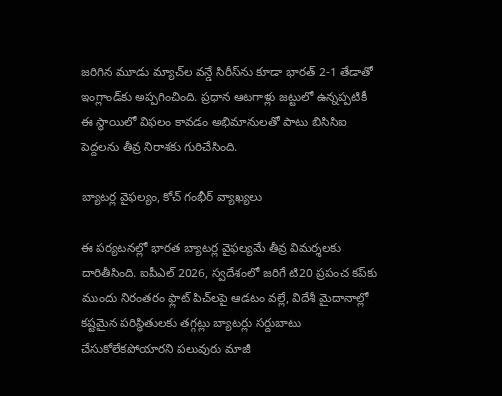జరిగిన మూడు మ్యాచ్‌ల వన్డే సిరీస్‌ను కూడా భారత్ 2-1 తేడాతో ఇంగ్లాండ్‌కు అప్పగించింది. ప్రధాన ఆటగాళ్లు జట్టులో ఉన్నప్పటికీ ఈ స్థాయిలో విఫలం కావడం అభిమానులతో పాటు బిసిసిఐ పెద్దలను తీవ్ర నిరాశకు గురిచేసింది.

బ్యాటర్ల వైఫల్యం, కోచ్ గంభీర్ వ్యాఖ్యలు

ఈ పర్యటనల్లో భారత బ్యాటర్ల వైఫల్యమే తీవ్ర విమర్శలకు దారితీసింది. ఐపీఎల్ 2026, స్వదేశంలో జరిగే టి20 ప్రపంచ కప్‌కు ముందు నిరంతరం ఫ్లాట్ పిచ్‌లపై ఆడటం వల్లే, విదేశీ మైదానాల్లో కష్టమైన పరిస్థితులకు తగ్గట్లు బ్యాటర్లు సర్దుబాటు చేసుకోలేకపోయారని పలువురు మాజీ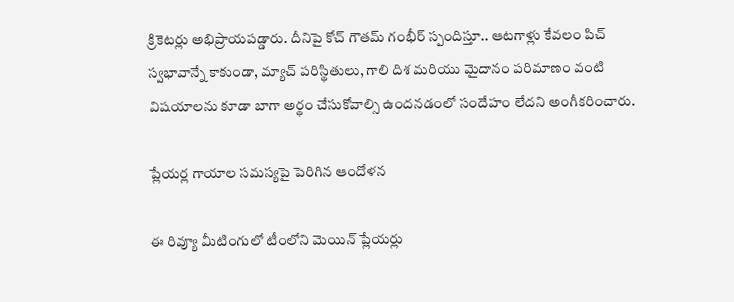క్రికెటర్లు అభిప్రాయపడ్డారు. దీనిపై కోచ్ గౌతమ్ గంభీర్ స్పందిస్తూ.. ఆటగాళ్లు కేవలం పిచ్ స్వభావాన్నే కాకుండా, మ్యాచ్ పరిస్థితులు, గాలి దిశ మరియు మైదానం పరిమాణం వంటి విషయాలను కూడా బాగా అర్థం చేసుకోవాల్సి ఉందనడంలో సందేహం లేదని అంగీకరించారు.

ప్లేయర్ల గాయాల సమస్యపై పెరిగిన ఆందోళన

ఈ రివ్యూ మీటింగులో టీంలోని మెయిన్ ప్లేయర్లు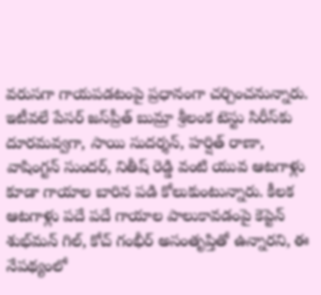వరుసగా గాయపడటంపై ప్రధానంగా చర్చించనున్నారు. ఇటీవలే పేసర్ జస్‌ప్రీత్ బుమ్రా శ్రీలంక టెస్టు సిరీస్‌కు దూరమవ్వగా, సాయి సుదర్శన్, హర్షిత్ రాణా, వాషింగ్టన్ సుందర్, నితీష్ రెడ్డి వంటి యువ ఆటగాళ్లు కూడా గాయాల బారిన పడి కోలుకుంటున్నారు. కీలక ఆటగాళ్లు పదే పదే గాయాల పాలుకావడంపై కెప్టెన్ శుభ్‌మన్ గిల్, కోచ్ గంభీర్ అసంతృప్తితో ఉన్నారని, ఈ నేపథ్యంలో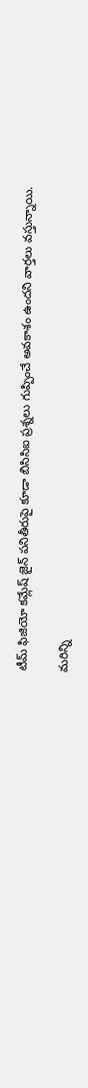టీమ్ ఫిజియో కమ్లేష్ జైన్ పనితీరుపై కూడా బిసిసిఐ ప్రశ్నలు గుప్పించే అవకాశం ఉందని వార్తలు వస్తున్నాయి.

మరిన్ని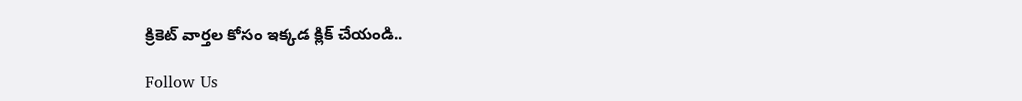క్రికెట్ వార్తల కోసం ఇక్కడ క్లిక్ చేయండి..

Follow Us